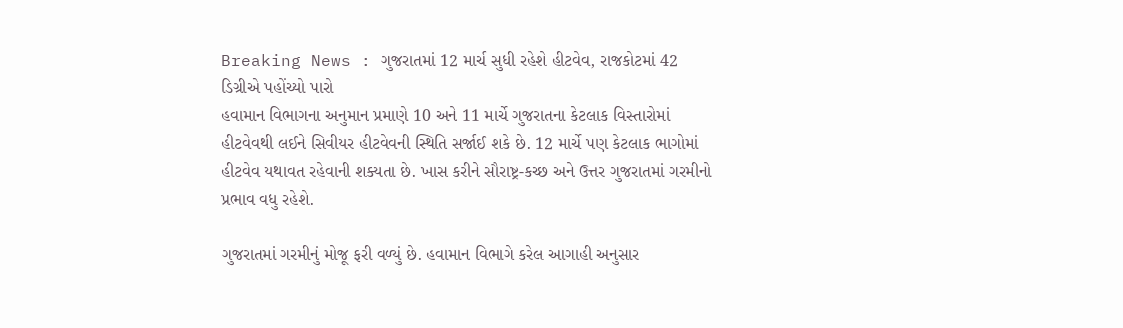Breaking News : ગુજરાતમાં 12 માર્ચ સુધી રહેશે હીટવેવ, રાજકોટમાં 42 ડિગ્રીએ પહોંચ્યો પારો
હવામાન વિભાગના અનુમાન પ્રમાણે 10 અને 11 માર્ચે ગુજરાતના કેટલાક વિસ્તારોમાં હીટવેવથી લઈને સિવીયર હીટવેવની સ્થિતિ સર્જાઈ શકે છે. 12 માર્ચે પણ કેટલાક ભાગોમાં હીટવેવ યથાવત રહેવાની શક્યતા છે. ખાસ કરીને સૌરાષ્ટ્ર-કચ્છ અને ઉત્તર ગુજરાતમાં ગરમીનો પ્રભાવ વધુ રહેશે.

ગુજરાતમાં ગરમીનું મોજૂ ફરી વળ્યું છે. હવામાન વિભાગે કરેલ આગાહી અનુસાર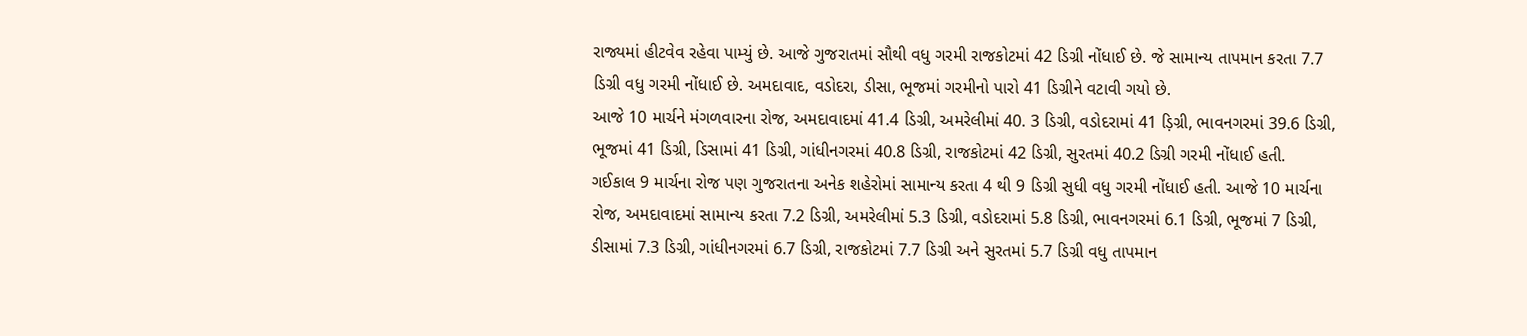રાજ્યમાં હીટવેવ રહેવા પામ્યું છે. આજે ગુજરાતમાં સૌથી વધુ ગરમી રાજકોટમાં 42 ડિગ્રી નોંધાઈ છે. જે સામાન્ય તાપમાન કરતા 7.7 ડિગ્રી વધુ ગરમી નોંધાઈ છે. અમદાવાદ, વડોદરા, ડીસા, ભૂજમાં ગરમીનો પારો 41 ડિગ્રીને વટાવી ગયો છે.
આજે 10 માર્ચને મંગળવારના રોજ, અમદાવાદમાં 41.4 ડિગ્રી, અમરેલીમાં 40. 3 ડિગ્રી, વડોદરામાં 41 ડ઼િગ્રી, ભાવનગરમાં 39.6 ડિગ્રી, ભૂજમાં 41 ડિગ્રી, ડિસામાં 41 ડિગ્રી, ગાંધીનગરમાં 40.8 ડિગ્રી, રાજકોટમાં 42 ડિગ્રી, સુરતમાં 40.2 ડિગ્રી ગરમી નોંધાઈ હતી.
ગઈકાલ 9 માર્ચના રોજ પણ ગુજરાતના અનેક શહેરોમાં સામાન્ય કરતા 4 થી 9 ડિગ્રી સુધી વધુ ગરમી નોંધાઈ હતી. આજે 10 માર્ચના રોજ, અમદાવાદમાં સામાન્ય કરતા 7.2 ડિગ્રી, અમરેલીમાં 5.3 ડિગ્રી, વડોદરામાં 5.8 ડિગ્રી, ભાવનગરમાં 6.1 ડિગ્રી, ભૂજમાં 7 ડિગ્રી, ડીસામાં 7.3 ડિગ્રી, ગાંધીનગરમાં 6.7 ડિગ્રી, રાજકોટમાં 7.7 ડિગ્રી અને સુરતમાં 5.7 ડિગ્રી વધુ તાપમાન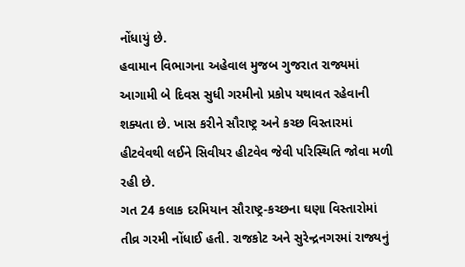નોંધાયું છે.
હવામાન વિભાગના અહેવાલ મુજબ ગુજરાત રાજ્યમાં આગામી બે દિવસ સુધી ગરમીનો પ્રકોપ યથાવત રહેવાની શક્યતા છે. ખાસ કરીને સૌરાષ્ટ્ર અને કચ્છ વિસ્તારમાં હીટવેવથી લઈને સિવીયર હીટવેવ જેવી પરિસ્થિતિ જોવા મળી રહી છે.
ગત 24 કલાક દરમિયાન સૌરાષ્ટ્ર-કચ્છના ઘણા વિસ્તારોમાં તીવ્ર ગરમી નોંધાઈ હતી. રાજકોટ અને સુરેન્દ્રનગરમાં રાજ્યનું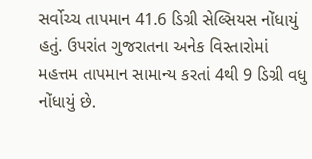સર્વોચ્ચ તાપમાન 41.6 ડિગ્રી સેલ્સિયસ નોંધાયું હતું. ઉપરાંત ગુજરાતના અનેક વિસ્તારોમાં મહત્તમ તાપમાન સામાન્ય કરતાં 4થી 9 ડિગ્રી વધુ નોંધાયું છે.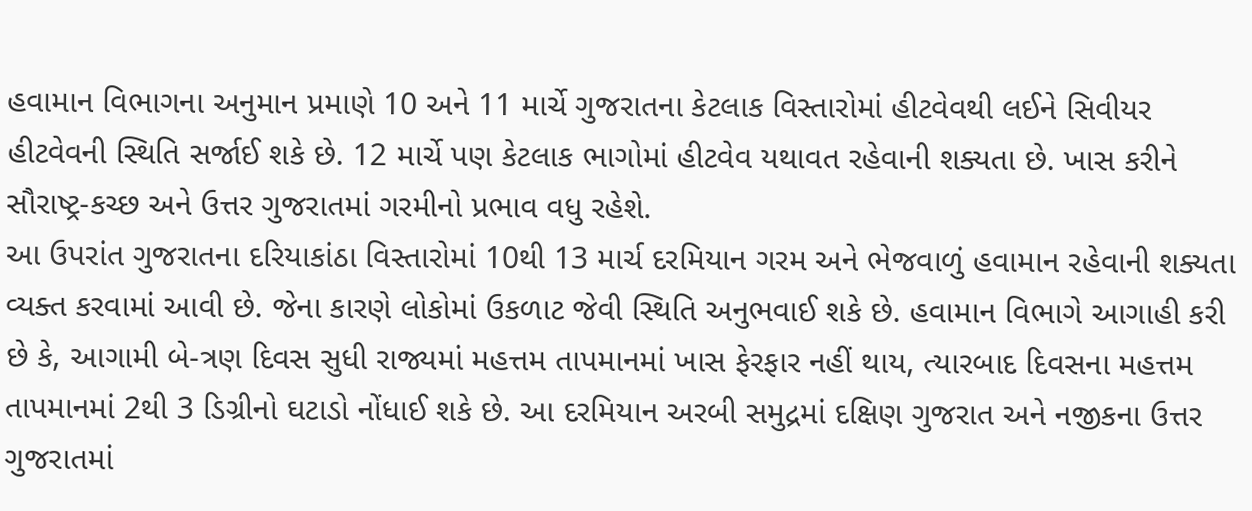હવામાન વિભાગના અનુમાન પ્રમાણે 10 અને 11 માર્ચે ગુજરાતના કેટલાક વિસ્તારોમાં હીટવેવથી લઈને સિવીયર હીટવેવની સ્થિતિ સર્જાઈ શકે છે. 12 માર્ચે પણ કેટલાક ભાગોમાં હીટવેવ યથાવત રહેવાની શક્યતા છે. ખાસ કરીને સૌરાષ્ટ્ર-કચ્છ અને ઉત્તર ગુજરાતમાં ગરમીનો પ્રભાવ વધુ રહેશે.
આ ઉપરાંત ગુજરાતના દરિયાકાંઠા વિસ્તારોમાં 10થી 13 માર્ચ દરમિયાન ગરમ અને ભેજવાળું હવામાન રહેવાની શક્યતા વ્યક્ત કરવામાં આવી છે. જેના કારણે લોકોમાં ઉકળાટ જેવી સ્થિતિ અનુભવાઈ શકે છે. હવામાન વિભાગે આગાહી કરી છે કે, આગામી બે-ત્રણ દિવસ સુધી રાજ્યમાં મહત્તમ તાપમાનમાં ખાસ ફેરફાર નહીં થાય, ત્યારબાદ દિવસના મહત્તમ તાપમાનમાં 2થી 3 ડિગ્રીનો ઘટાડો નોંધાઈ શકે છે. આ દરમિયાન અરબી સમુદ્રમાં દક્ષિણ ગુજરાત અને નજીકના ઉત્તર ગુજરાતમાં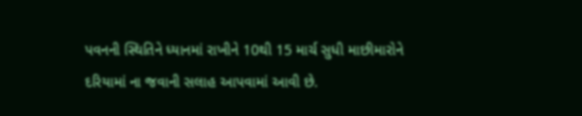પવનની સ્થિતિને ધ્યાનમાં રાખીને 10થી 15 માર્ચ સુધી માછીમારોને દરિયામાં ના જવાની સલાહ આપવામાં આવી છે.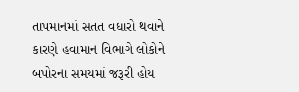તાપમાનમાં સતત વધારો થવાને કારણે હવામાન વિભાગે લોકોને બપોરના સમયમાં જરૂરી હોય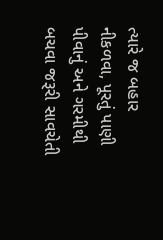ત્યારે જ બહાર નીકળવા, પૂરતું પાણી પીવાનું અને ગરમીથી બચવા જરૂરી સાવચેતી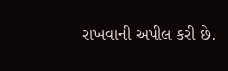રાખવાની અપીલ કરી છે.